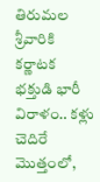తిరుమల శ్రీవారికి కర్ణాటక భక్తుడి భారీ విరాళం.. కళ్లు చెదిరే మొత్తంలో,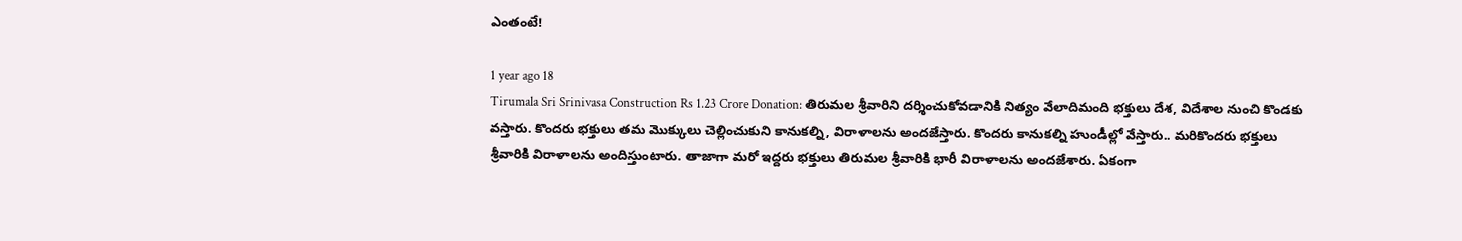ఎంతంటే!

1 year ago 18
Tirumala Sri Srinivasa Construction Rs 1.23 Crore Donation: తిరుమల శ్రీవారిని దర్శించుకోవడానికి నిత్యం వేలాదిమంది భక్తులు దేశ, విదేశాల నుంచి కొండకు వస్తారు. కొందరు భక్తులు తమ మొక్కులు చెల్లించుకుని కానుకల్ని, విరాళాలను అందజేస్తారు. కొందరు కానుకల్ని హుండీల్లో వేస్తారు.. మరికొందరు భక్తులు శ్రీవారికి విరాళాలను అందిస్తుంటారు. తాజాగా మరో ఇద్దరు భక్తులు తిరుమల శ్రీవారికి భారీ విరాళాలను అందజేశారు. ఏకంగా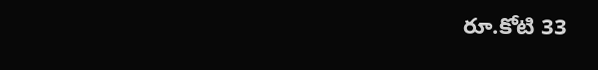రూ.కోటి 33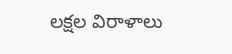లక్షల విరాళాలు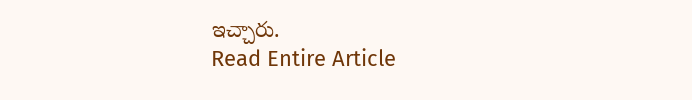ఇచ్చారు.
Read Entire Article